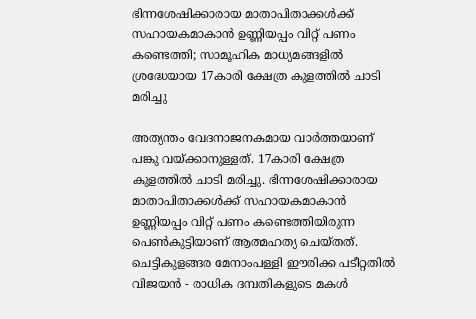ഭിന്നശേഷിക്കാരായ മാതാപിതാക്കൾക്ക് സഹായകമാകാൻ ഉണ്ണിയപ്പം വിറ്റ് പണം കണ്ടെത്തി; സാമൂഹിക മാധ്യമങ്ങളിൽ ശ്രദ്ധേയായ 17കാരി ക്ഷേത്ര കുളത്തിൽ ചാടി മരിച്ചു

അത്യന്തം വേദനാജനകമായ വാർത്തയാണ് പങ്കു വയ്ക്കാനുള്ളത്. 17കാരി ക്ഷേത്ര കുളത്തിൽ ചാടി മരിച്ചു. ഭിന്നശേഷിക്കാരായ മാതാപിതാക്കൾക്ക് സഹായകമാകാൻ ഉണ്ണിയപ്പം വിറ്റ് പണം കണ്ടെത്തിയിരുന്ന പെൺകുട്ടിയാണ് ആത്മഹത്യ ചെയ്തത്. ചെട്ടികുളങ്ങര മേനാംപള്ളി ഈരിക്ക പടീറ്റതിൽ വിജയൻ - രാധിക ദമ്പതികളുടെ മകൾ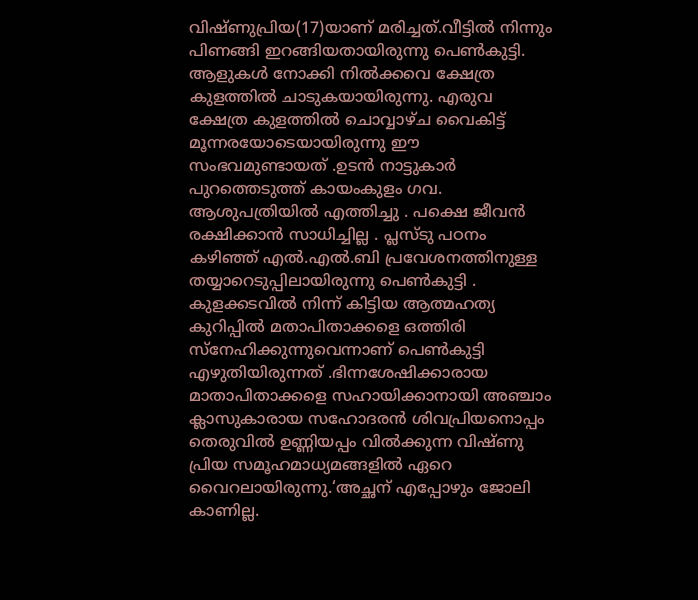വിഷ്ണുപ്രിയ(17)യാണ് മരിച്ചത്.വീട്ടിൽ നിന്നും പിണങ്ങി ഇറങ്ങിയതായിരുന്നു പെൺകുട്ടി.
ആളുകൾ നോക്കി നിൽക്കവെ ക്ഷേത്ര കുളത്തിൽ ചാടുകയായിരുന്നു. എരുവ ക്ഷേത്ര കുളത്തിൽ ചൊവ്വാഴ്ച വൈകിട്ട് മൂന്നരയോടെയായിരുന്നു ഈ സംഭവമുണ്ടായത് .ഉടൻ നാട്ടുകാർ പുറത്തെടുത്ത് കായംകുളം ഗവ. ആശുപത്രിയിൽ എത്തിച്ചു . പക്ഷെ ജീവൻ രക്ഷിക്കാൻ സാധിച്ചില്ല . പ്ലസ്ടു പഠനം കഴിഞ്ഞ് എൽ.എൽ.ബി പ്രവേശനത്തിനുള്ള തയ്യാറെടുപ്പിലായിരുന്നു പെൺകുട്ടി .
കുളക്കടവിൽ നിന്ന് കിട്ടിയ ആത്മഹത്യ കുറിപ്പിൽ മതാപിതാക്കളെ ഒത്തിരി സ്നേഹിക്കുന്നുവെന്നാണ് പെൺകുട്ടി എഴുതിയിരുന്നത് .ഭിന്നശേഷിക്കാരായ മാതാപിതാക്കളെ സഹായിക്കാനായി അഞ്ചാം ക്ലാസുകാരായ സഹോദരൻ ശിവപ്രിയനൊപ്പം തെരുവിൽ ഉണ്ണിയപ്പം വിൽക്കുന്ന വിഷ്ണു പ്രിയ സമൂഹമാധ്യമങ്ങളിൽ ഏറെ വൈറലായിരുന്നു.‘അച്ഛന് എപ്പോഴും ജോലി കാണില്ല.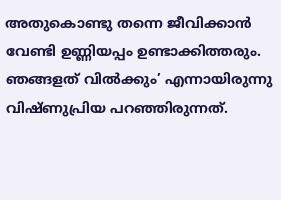അതുകൊണ്ടു തന്നെ ജീവിക്കാൻ വേണ്ടി ഉണ്ണിയപ്പം ഉണ്ടാക്കിത്തരും. ഞങ്ങളത് വിൽക്കും’ എന്നായിരുന്നു വിഷ്ണുപ്രിയ പറഞ്ഞിരുന്നത്.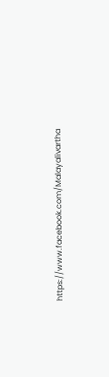https://www.facebook.com/Malayalivartha